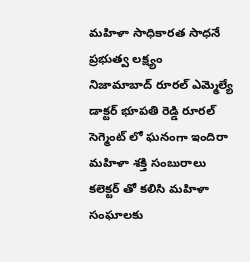మహిళా సాధికారత సాధనే ప్రభుత్వ లక్ష్యం
నిజామాబాద్ రూరల్ ఎమ్మెల్యే డాక్టర్ భూపతి రెడ్డి రూరల్ సెగ్మెంట్ లో ఘనంగా ఇందిరా మహిళా శక్తి సంబురాలు కలెక్టర్ తో కలిసి మహిళా సంఘాలకు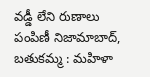వడ్డీ లేని రుణాలు పంపిణీ నిజామాబాద్, బతుకమ్మ : మహిళా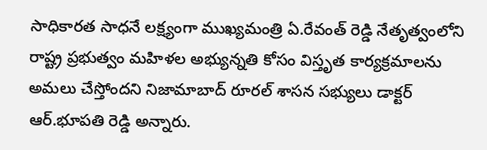సాధికారత సాధనే లక్ష్యంగా ముఖ్యమంత్రి ఏ.రేవంత్ రెడ్డి నేతృత్వంలోని రాష్ట్ర ప్రభుత్వం మహిళల అభ్యున్నతి కోసం విస్తృత కార్యక్రమాలను అమలు చేస్తోందని నిజామాబాద్ రూరల్ శాసన సభ్యులు డాక్టర్ ఆర్.భూపతి రెడ్డి అన్నారు.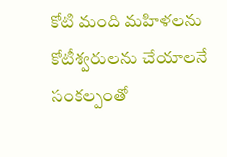కోటి మంది మహిళలను కోటీశ్వరులను చేయాలనే సంకల్పంతో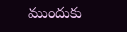ముందుకు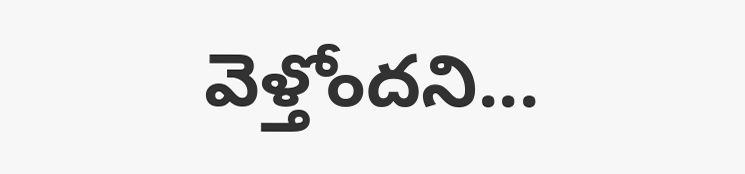వెళ్తోందని...